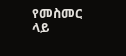የመስመር ላይ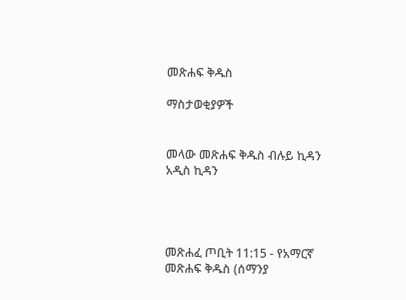መጽሐፍ ቅዱስ

ማስታወቂያዎች


መላው መጽሐፍ ቅዱስ ብሉይ ኪዳን አዲስ ኪዳን




መጽሐፈ ጦቢት 11:15 - የአማርኛ መጽሐፍ ቅዱስ (ሰማንያ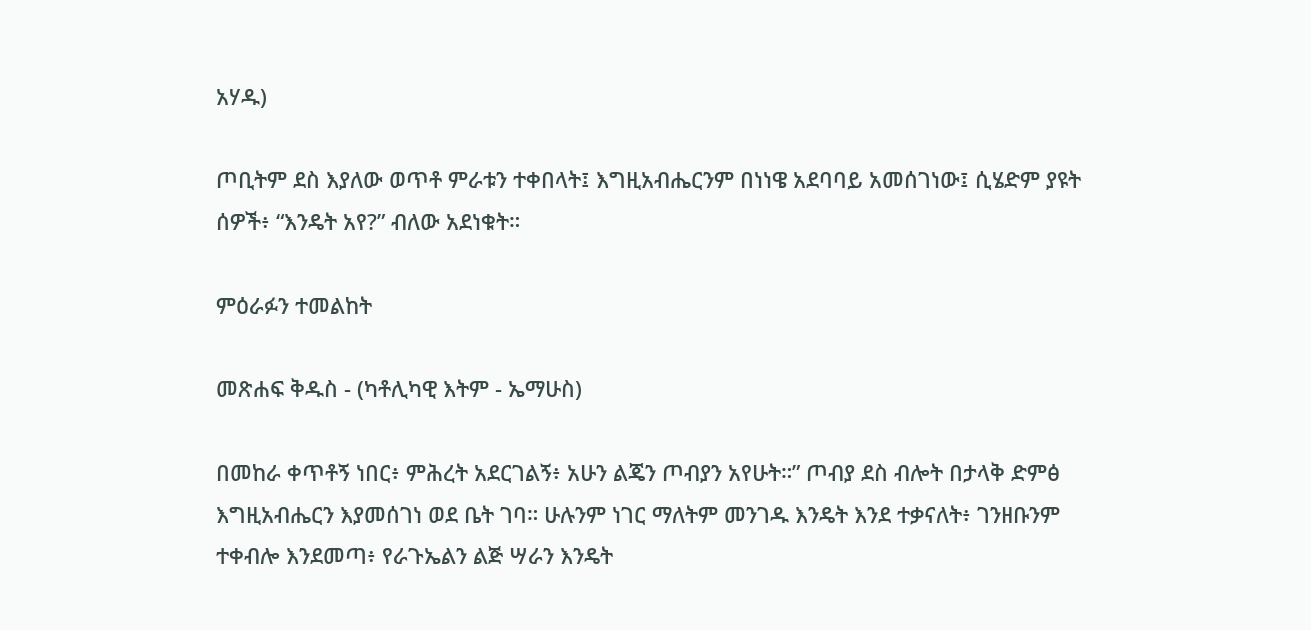አሃዱ)

ጦቢትም ደስ እያለው ወጥቶ ምራቱን ተቀበላት፤ እግዚአብሔርንም በነነዌ አደባባይ አመሰገነው፤ ሲሄድም ያዩት ሰዎች፥ “እንዴት አየ?” ብለው አደነቁት።

ምዕራፉን ተመልከት

መጽሐፍ ቅዱስ - (ካቶሊካዊ እትም - ኤማሁስ)

በመከራ ቀጥቶኝ ነበር፥ ምሕረት አደርገልኝ፥ አሁን ልጄን ጦብያን አየሁት።” ጦብያ ደስ ብሎት በታላቅ ድምፅ እግዚአብሔርን እያመሰገነ ወደ ቤት ገባ። ሁሉንም ነገር ማለትም መንገዱ እንዴት እንደ ተቃናለት፥ ገንዘቡንም ተቀብሎ እንደመጣ፥ የራጉኤልን ልጅ ሣራን እንዴት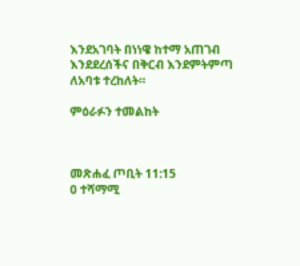እንደአገባት በነነዌ ከተማ አጠገብ እንደደረሰችና በቅርብ እንደምትምጣ ለአባቱ ተረከለት።

ምዕራፉን ተመልከት



መጽሐፈ ጦቢት 11:15
0 ተሻማሚ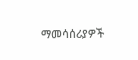ማመሳሰሪያዎች